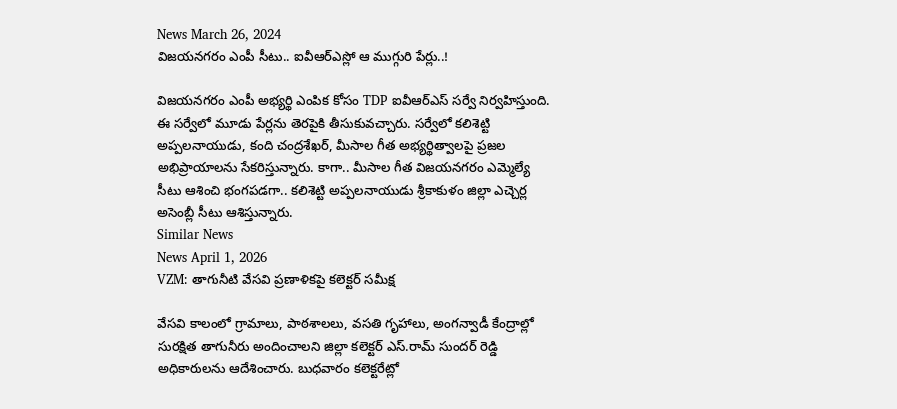News March 26, 2024
విజయనగరం ఎంపీ సీటు.. ఐవీఆర్ఎస్లో ఆ ముగ్గురి పేర్లు..!

విజయనగరం ఎంపీ అభ్యర్థి ఎంపిక కోసం TDP ఐవీఆర్ఎస్ సర్వే నిర్వహిస్తుంది. ఈ సర్వేలో మూడు పేర్లను తెరపైకి తీసుకువచ్చారు. సర్వేలో కలిశెట్టి అప్పలనాయుడు, కంది చంద్రశేఖర్, మీసాల గీత అభ్యర్థిత్వాలపై ప్రజల అభిప్రాయాలను సేకరిస్తున్నారు. కాగా.. మీసాల గీత విజయనగరం ఎమ్మెల్యే సీటు ఆశించి భంగపడగా.. కలిశెట్టి అప్పలనాయుడు శ్రీకాకుళం జిల్లా ఎచ్చెర్ల అసెంబ్లీ సీటు ఆశిస్తున్నారు.
Similar News
News April 1, 2026
VZM: తాగునీటి వేసవి ప్రణాళికపై కలెక్టర్ సమీక్ష

వేసవి కాలంలో గ్రామాలు, పాఠశాలలు, వసతి గృహాలు, అంగన్వాడీ కేంద్రాల్లో సురక్షిత తాగునీరు అందించాలని జిల్లా కలెక్టర్ ఎస్.రామ్ సుందర్ రెడ్డి అధికారులను ఆదేశించారు. బుధవారం కలెక్టరేట్లో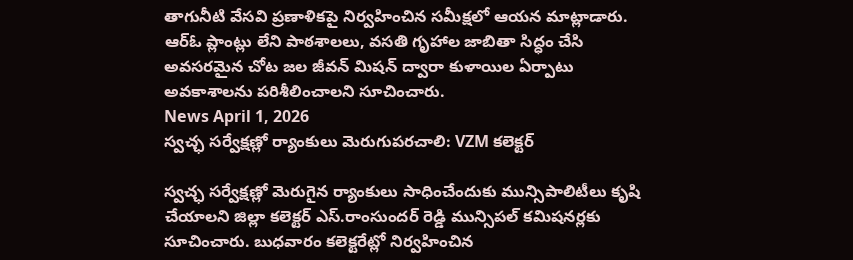తాగునీటి వేసవి ప్రణాళికపై నిర్వహించిన సమీక్షలో ఆయన మాట్లాడారు. ఆర్ఓ ప్లాంట్లు లేని పాఠశాలలు, వసతి గృహాల జాబితా సిద్ధం చేసి అవసరమైన చోట జల జీవన్ మిషన్ ద్వారా కుళాయిల ఏర్పాటు అవకాశాలను పరిశీలించాలని సూచించారు.
News April 1, 2026
స్వచ్ఛ సర్వేక్షణ్లో ర్యాంకులు మెరుగుపరచాలి: VZM కలెక్టర్

స్వచ్ఛ సర్వేక్షణ్లో మెరుగైన ర్యాంకులు సాధించేందుకు మున్సిపాలిటీలు కృషి చేయాలని జిల్లా కలెక్టర్ ఎస్.రాంసుందర్ రెడ్డి మున్సిపల్ కమిషనర్లకు సూచించారు. బుధవారం కలెక్టరేట్లో నిర్వహించిన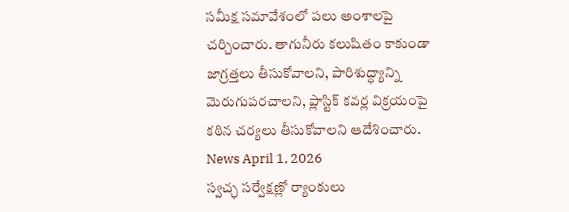సమీక్ష సమావేశంలో పలు అంశాలపై చర్చించారు. తాగునీరు కలుషితం కాకుండా జాగ్రత్తలు తీసుకోవాలని, పారిశుద్ధ్యాన్ని మెరుగుపరచాలని, ప్లాస్టిక్ కవర్ల విక్రయంపై కఠిన చర్యలు తీసుకోవాలని ఆదేశించారు.
News April 1, 2026
స్వచ్ఛ సర్వేక్షణ్లో ర్యాంకులు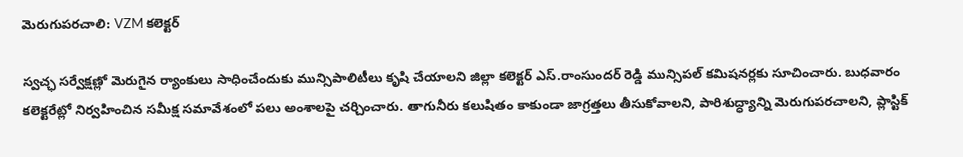మెరుగుపరచాలి: VZM కలెక్టర్

స్వచ్ఛ సర్వేక్షణ్లో మెరుగైన ర్యాంకులు సాధించేందుకు మున్సిపాలిటీలు కృషి చేయాలని జిల్లా కలెక్టర్ ఎస్.రాంసుందర్ రెడ్డి మున్సిపల్ కమిషనర్లకు సూచించారు. బుధవారం కలెక్టరేట్లో నిర్వహించిన సమీక్ష సమావేశంలో పలు అంశాలపై చర్చించారు. తాగునీరు కలుషితం కాకుండా జాగ్రత్తలు తీసుకోవాలని, పారిశుద్ధ్యాన్ని మెరుగుపరచాలని, ప్లాస్టిక్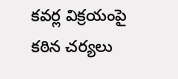కవర్ల విక్రయంపై కఠిన చర్యలు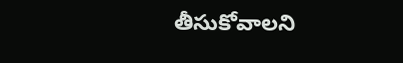తీసుకోవాలని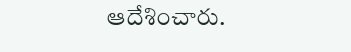ఆదేశించారు.